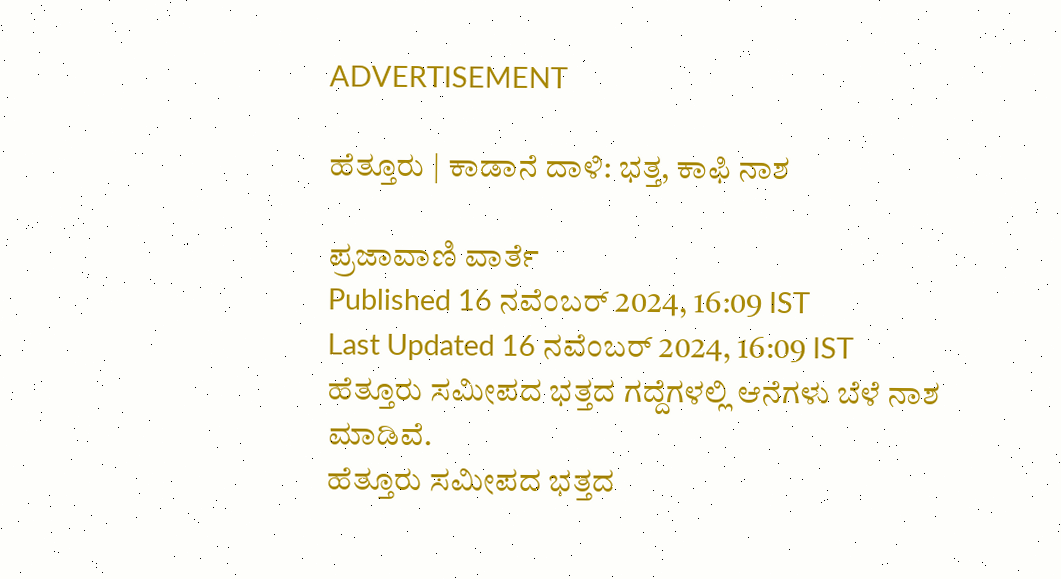ADVERTISEMENT

ಹೆತ್ತೂರು | ಕಾಡಾನೆ ದಾಳಿ: ಭತ್ತ, ಕಾಫಿ ನಾಶ

ಪ್ರಜಾವಾಣಿ ವಾರ್ತೆ
Published 16 ನವೆಂಬರ್ 2024, 16:09 IST
Last Updated 16 ನವೆಂಬರ್ 2024, 16:09 IST
ಹೆತ್ತೂರು ಸಮೀಪದ ಭತ್ತದ ಗದ್ದೆಗಳಲ್ಲಿ ಆನೆಗಳು ಬೆಳೆ ನಾಶ ಮಾಡಿವೆ.
ಹೆತ್ತೂರು ಸಮೀಪದ ಭತ್ತದ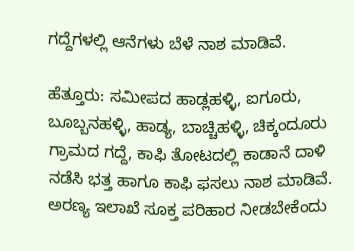ಗದ್ದೆಗಳಲ್ಲಿ ಆನೆಗಳು ಬೆಳೆ ನಾಶ ಮಾಡಿವೆ.

ಹೆತ್ತೂರು: ಸಮೀಪದ ಹಾಡ್ಲಹಳ್ಳಿ, ಐಗೂರು, ಬೂಬ್ಬನಹಳ್ಳಿ, ಹಾಡ್ಯ, ಬಾಚ್ಚಿಹಳ್ಳಿ, ಚಿಕ್ಕಂದೂರು ಗ್ರಾಮದ ಗದ್ದೆ, ಕಾಫಿ ತೋಟದಲ್ಲಿ ಕಾಡಾನೆ ದಾಳಿ ನಡೆಸಿ ಭತ್ತ ಹಾಗೂ ಕಾಫಿ ಫಸಲು ನಾಶ ಮಾಡಿವೆ. ಅರಣ್ಯ ಇಲಾಖೆ ಸೂಕ್ತ ಪರಿಹಾರ ನೀಡಬೇಕೆಂದು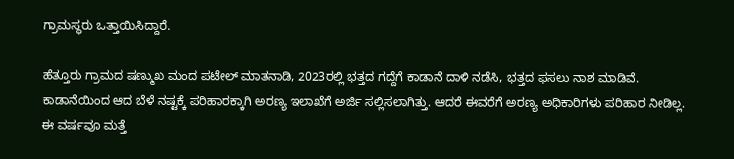ಗ್ರಾಮಸ್ಥರು ಒತ್ತಾಯಿಸಿದ್ದಾರೆ.

ಹೆತ್ತೂರು ಗ್ರಾಮದ ಷಣ್ಮುಖ ಮಂದ ಪಟೇಲ್ ಮಾತನಾಡಿ, 2023ರಲ್ಲಿ ಭತ್ತದ ಗದ್ದೆಗೆ ಕಾಡಾನೆ ದಾಳಿ ನಡೆಸಿ, ಭತ್ತದ ಫಸಲು ನಾಶ ಮಾಡಿವೆ. ಕಾಡಾನೆಯಿಂದ ಆದ ಬೆಳೆ ನಷ್ಟಕ್ಕೆ ಪರಿಹಾರಕ್ಕಾಗಿ ಅರಣ್ಯ ಇಲಾಖೆಗೆ ಅರ್ಜಿ ಸಲ್ಲಿಸಲಾಗಿತ್ತು. ಆದರೆ ಈವರೆಗೆ ಅರಣ್ಯ ಅಧಿಕಾರಿಗಳು ಪರಿಹಾರ ನೀಡಿಲ್ಲ. ಈ ವರ್ಷವೂ ಮತ್ತೆ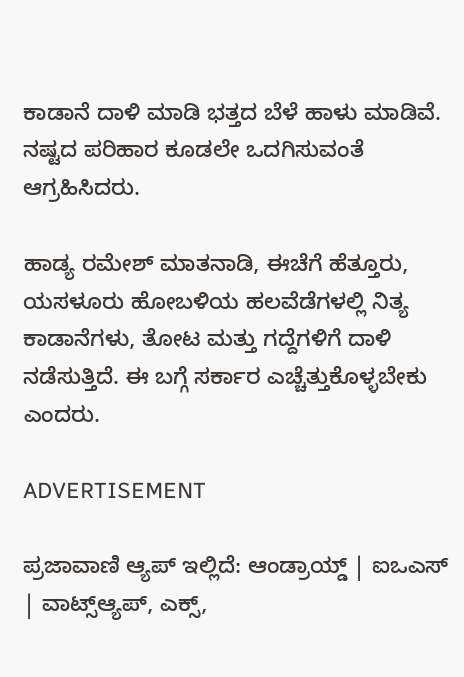ಕಾಡಾನೆ ದಾಳಿ ಮಾಡಿ ಭತ್ತದ ಬೆಳೆ ಹಾಳು ಮಾಡಿವೆ. ನಷ್ಟದ ಪರಿಹಾರ ಕೂಡಲೇ ಒದಗಿಸುವಂತೆ ಆಗ್ರಹಿಸಿದರು.

ಹಾಡ್ಯ ರಮೇಶ್ ಮಾತನಾಡಿ, ಈಚೆಗೆ ಹೆತ್ತೂರು, ಯಸಳೂರು ಹೋಬಳಿಯ ಹಲವೆಡೆಗಳಲ್ಲಿ ನಿತ್ಯ ಕಾಡಾನೆಗಳು, ತೋಟ ಮತ್ತು ಗದ್ದೆಗಳಿಗೆ ದಾಳಿ ನಡೆಸುತ್ತಿದೆ. ಈ ಬಗ್ಗೆ ಸರ್ಕಾರ ಎಚ್ಚೆತ್ತುಕೊಳ್ಳಬೇಕು ಎಂದರು.

ADVERTISEMENT

ಪ್ರಜಾವಾಣಿ ಆ್ಯಪ್ ಇಲ್ಲಿದೆ: ಆಂಡ್ರಾಯ್ಡ್ | ಐಒಎಸ್ | ವಾಟ್ಸ್ಆ್ಯಪ್, ಎಕ್ಸ್,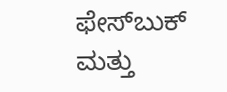ಫೇಸ್‌ಬುಕ್ ಮತ್ತು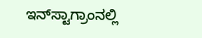ಇನ್‌ಸ್ಟಾಗ್ರಾಂನಲ್ಲಿ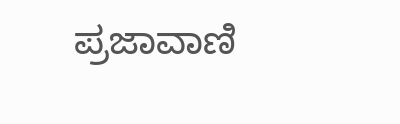ಪ್ರಜಾವಾಣಿ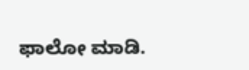ಫಾಲೋ ಮಾಡಿ.